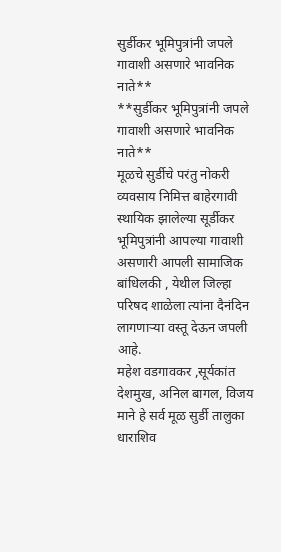सुर्डीकर भूमिपुत्रांनी जपले गावाशी असणारे भावनिक नाते**
**सुर्डीकर भूमिपुत्रांनी जपले गावाशी असणारे भावनिक नाते**
मूळचे सुर्डीचे परंतु नोकरी व्यवसाय निमित्त बाहेरगावी स्थायिक झालेल्या सूर्डीकर भूमिपुत्रांनी आपल्या गावाशी असणारी आपली सामाजिक बांधिलकी , येथील जिल्हा परिषद शाळेला त्यांना दैनंदिन लागणाऱ्या वस्तू देऊन जपली आहे.
महेश वडगावकर ,सूर्यकांत देशमुख, अनिल बागल, विजय माने हे सर्व मूळ सुर्डी तालुका धाराशिव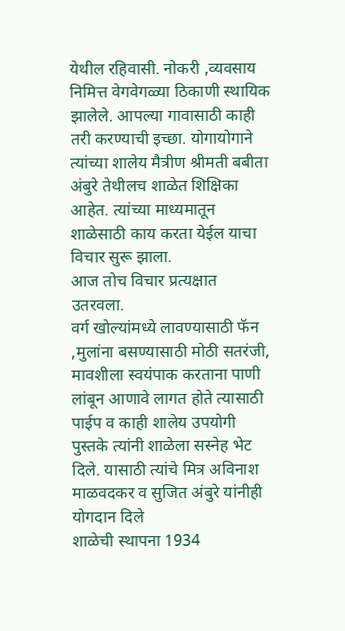येथील रहिवासी. नोकरी ,व्यवसाय निमित्त वेगवेगळ्या ठिकाणी स्थायिक झालेले. आपल्या गावासाठी काही तरी करण्याची इच्छा. योगायोगाने त्यांच्या शालेय मैत्रीण श्रीमती बबीता अंबुरे तेथीलच शाळेत शिक्षिका आहेत. त्यांच्या माध्यमातून शाळेसाठी काय करता येईल याचा विचार सुरू झाला.
आज तोच विचार प्रत्यक्षात उतरवला.
वर्ग खोल्यांमध्ये लावण्यासाठी फॅन ,मुलांना बसण्यासाठी मोठी सतरंजी, मावशीला स्वयंपाक करताना पाणी लांबून आणावे लागत होते त्यासाठी पाईप व काही शालेय उपयोगी पुस्तके त्यांनी शाळेला सस्नेह भेट दिले. यासाठी त्यांचे मित्र अविनाश माळवदकर व सुजित अंबुरे यांनीही योगदान दिले
शाळेची स्थापना 1934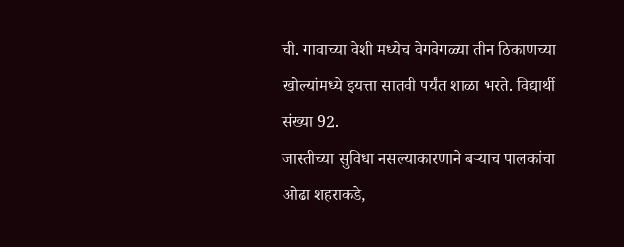ची. गावाच्या वेशी मध्येच वेगवेगळ्या तीन ठिकाणच्या खोल्यांमध्ये इयत्ता सातवी पर्यंत शाळा भरते. विद्यार्थी संख्या 92.
जास्तीच्या सुविधा नसल्याकारणाने बऱ्याच पालकांचा ओढा शहराकडे,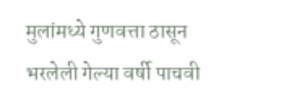मुलांमध्ये गुणवत्ता ठासून भरलेली गेल्या वर्षी पाचवी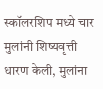स्कॉलरशिप मध्ये चार मुलांनी शिष्यवृत्ती धारण केली, मुलांना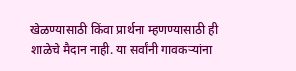खेळण्यासाठी किंवा प्रार्थना म्हणण्यासाठी ही शाळेचे मैदान नाही. या सर्वांनी गावकऱ्यांना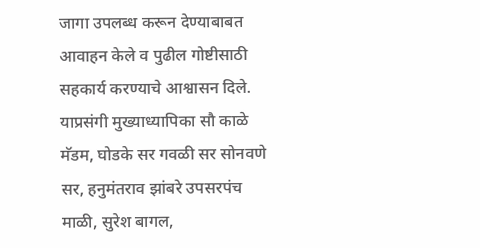जागा उपलब्ध करून देण्याबाबत आवाहन केले व पुढील गोष्टीसाठी सहकार्य करण्याचे आश्वासन दिले.
याप्रसंगी मुख्याध्यापिका सौ काळे मॅडम, घोडके सर गवळी सर सोनवणे सर, हनुमंतराव झांबरे उपसरपंच माळी, सुरेश बागल,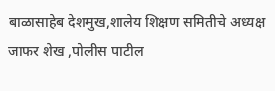बाळासाहेब देशमुख,शालेय शिक्षण समितीचे अध्यक्ष जाफर शेख ,पोलीस पाटील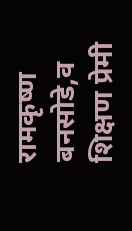रामकृष्ण बनसोडे,व शिक्षण प्रेमी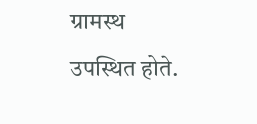ग्रामस्थ उपस्थित होते.